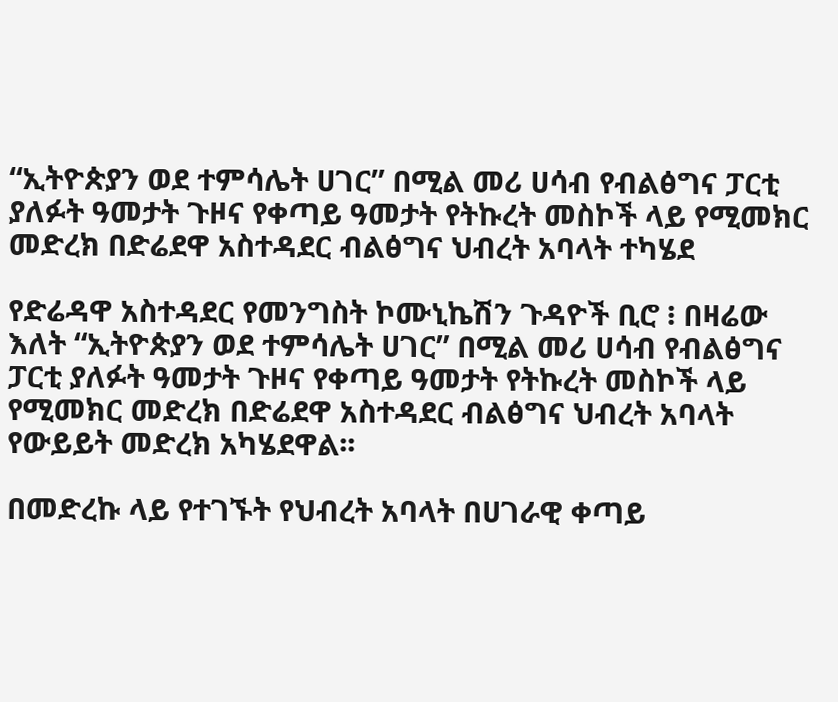“ኢትዮጵያን ወደ ተምሳሌት ሀገር” በሚል መሪ ሀሳብ የብልፅግና ፓርቲ ያለፉት ዓመታት ጉዞና የቀጣይ ዓመታት የትኩረት መስኮች ላይ የሚመክር መድረክ በድሬደዋ አስተዳደር ብልፅግና ህብረት አባላት ተካሄደ

የድሬዳዋ አስተዳደር የመንግስት ኮሙኒኬሽን ጉዳዮች ቢሮ ፧ በዛሬው እለት “ኢትዮጵያን ወደ ተምሳሌት ሀገር” በሚል መሪ ሀሳብ የብልፅግና ፓርቲ ያለፉት ዓመታት ጉዞና የቀጣይ ዓመታት የትኩረት መስኮች ላይ የሚመክር መድረክ በድሬደዋ አስተዳደር ብልፅግና ህብረት አባላት የውይይት መድረክ አካሄደዋል፡፡

በመድረኩ ላይ የተገኙት የህብረት አባላት በሀገራዊ ቀጣይ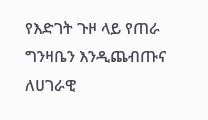የእድገት ጉዞ ላይ የጠራ ግንዛቤን እንዲጨብጡና ለሀገራዊ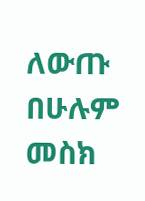ለውጡ በሁሉም መስክ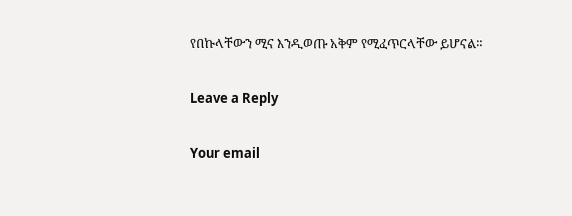የበኩላቸውን ሚና እንዲወጡ አቅም የሚፈጥርላቸው ይሆናል።

Leave a Reply

Your email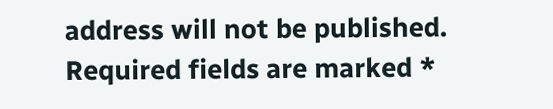address will not be published. Required fields are marked *